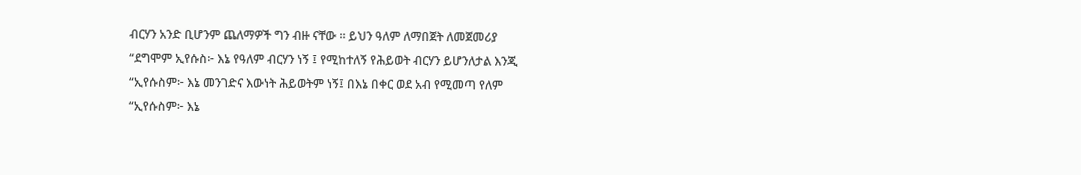ብርሃን አንድ ቢሆንም ጨለማዎች ግን ብዙ ናቸው ። ይህን ዓለም ለማበጀት ለመጀመሪያ
“ደግሞም ኢየሱስ፦ እኔ የዓለም ብርሃን ነኝ ፤ የሚከተለኝ የሕይወት ብርሃን ይሆንለታል እንጂ
“ኢየሱስም፦ እኔ መንገድና እውነት ሕይወትም ነኝ፤ በእኔ በቀር ወደ አብ የሚመጣ የለም
“ኢየሱስም፦ እኔ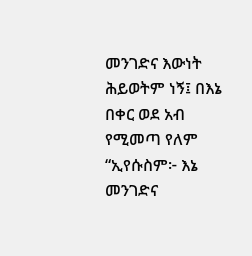መንገድና እውነት ሕይወትም ነኝ፤ በእኔ በቀር ወደ አብ የሚመጣ የለም
“ኢየሱስም፦ እኔ መንገድና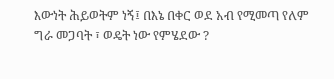እውነት ሕይወትም ነኝ፤ በእኔ በቀር ወደ አብ የሚመጣ የለም
ግራ መጋባት ፣ ወዴት ነው የምሄደው ?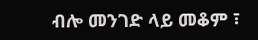ብሎ መንገድ ላይ መቆም ፣